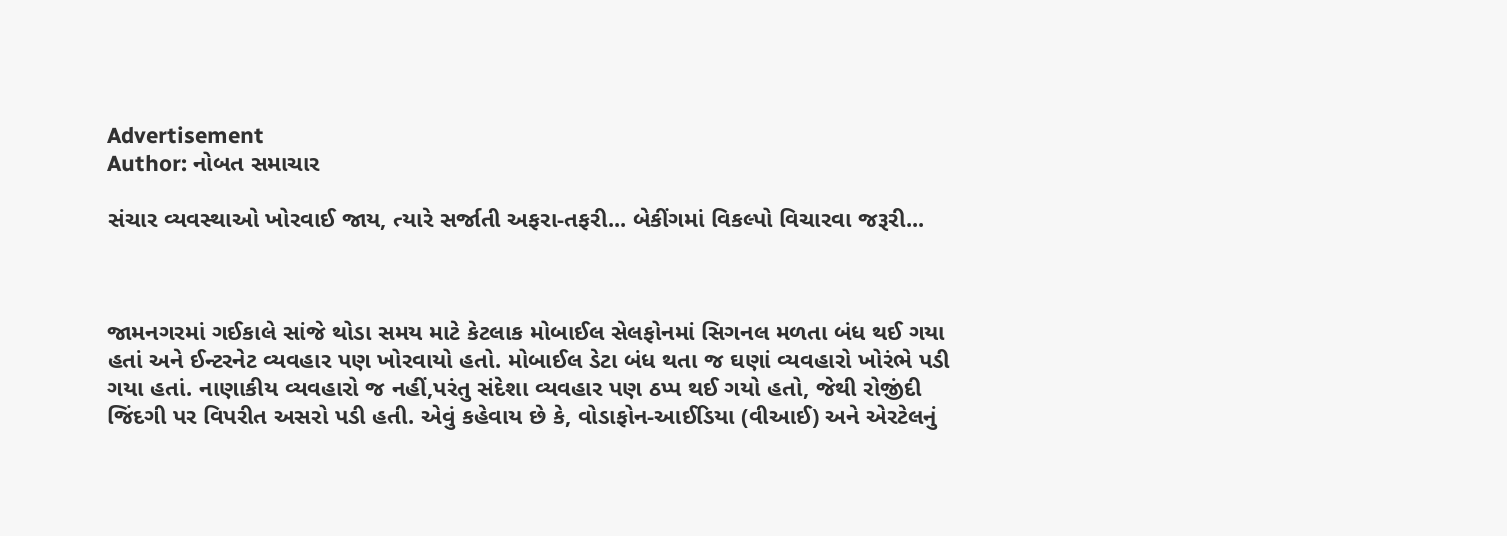Advertisement
Author: નોબત સમાચાર

સંચાર વ્યવસ્થાઓ ખોરવાઈ જાય, ત્યારે સર્જાતી અફરા-તફરી... બેકીંગમાં વિકલ્પો વિચારવા જરૂરી...



જામનગરમાં ગઈકાલે સાંજે થોડા સમય માટે કેટલાક મોબાઈલ સેલફોનમાં સિગનલ મળતા બંધ થઈ ગયા હતાં અને ઈન્ટરનેટ વ્યવહાર પણ ખોરવાયો હતો. મોબાઈલ ડેટા બંધ થતા જ ઘણાં વ્યવહારો ખોરંભે પડી ગયા હતાં. નાણાકીય વ્યવહારો જ નહીં,પરંતુ સંદેશા વ્યવહાર પણ ઠપ્પ થઈ ગયો હતો, જેથી રોજીંદી જિંદગી પર વિપરીત અસરો પડી હતી. એવું કહેવાય છે કે, વોડાફોન-આઈડિયા (વીઆઈ) અને એરટેલનું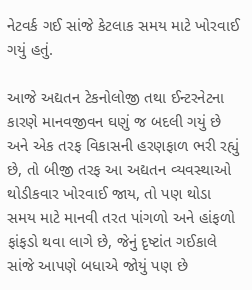નેટવર્ક ગઈ સાંજે કેટલાક સમય માટે ખોરવાઈ ગયું હતું.

આજે અદ્યતન ટેકનોલોજી તથા ઈન્ટરનેટના કારણે માનવજીવન ઘણું જ બદલી ગયું છે અને એક તરફ વિકાસની હરણફાળ ભરી રહ્યું છે, તો બીજી તરફ આ અદ્યતન વ્યવસ્થાઓ થોડીકવાર ખોરવાઈ જાય, તો પણ થોડા સમય માટે માનવી તરત પાંગળો અને હાંફળો ફાંફડો થવા લાગે છે, જેનું દૃષ્ટાંત ગઈકાલે સાંજે આપણે બધાએ જોયું પણ છે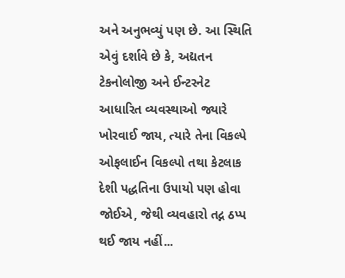અને અનુભવ્યું પણ છે. આ સ્થિતિ એવું દર્શાવે છે કે, અદ્યતન ટેકનોલોજી અને ઈન્ટરનેટ આધારિત વ્યવસ્થાઓ જ્યારે ખોરવાઈ જાય, ત્યારે તેના વિકલ્પે ઓફલાઈન વિકલ્પો તથા કેટલાક દેશી પદ્ધતિના ઉપાયો પણ હોવા જોઈએ, જેથી વ્યવહારો તદ્ન ઠપ્પ થઈ જાય નહીં...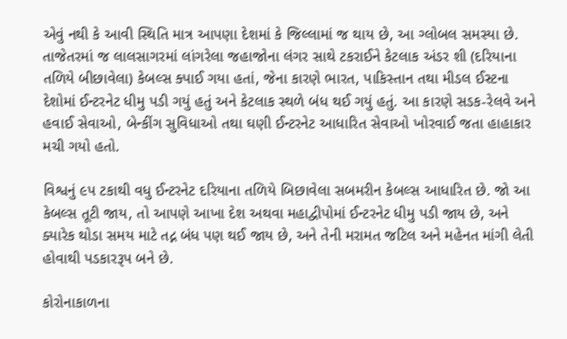એવું નથી કે આવી સ્થિતિ માત્ર આપણા દેશમાં કે જિલ્લામાં જ થાય છે, આ ગ્લોબલ સમસ્યા છે. તાજેતરમાં જ લાલસાગરમાં લાંગરેલા જહાજોના લંગર સાથે ટકરાઈને કેટલાક અંડર શી (દરિયાના તળિયે બીછાવેલા) કેબલ્સ ક્પાઈ ગયા હતાં, જેના કારણે ભારત, પાકિસ્તાન તથા મીડલ ઈસ્ટના દેશોમાં ઈન્ટરનેટ ધીમુ પડી ગયું હતું અને કેટલાક સ્થળે બંધ થઈ ગયું હતું. આ કારણે સડક-રેલવે અને હવાઈ સેવાઓ, બેન્કીંગ સુવિધાઓ તથા ઘણી ઈન્ટરનેટ આધારિત સેવાઓ ખોરવાઈ જતા હાહાકાર મચી ગયો હતો.

વિશ્વનું ૯પ ટકાથી વધુ ઈન્ટરનેટ દરિયાના તળિયે બિછાવેલા સબમરીન કેબલ્સ આધારિત છે. જો આ કેબલ્સ તૂટી જાય, તો આપણે આખા દેશ અથવા મહાદ્વીપોમાં ઈન્ટરનેટ ધીમુ પડી જાય છે, અને ક્યારેક થોડા સમય માટે તદ્ન બંધ પણ થઈ જાય છે, અને તેની મરામત જટિલ અને મહેનત માંગી લેતી હોવાથી પડકારરૂપ બને છે.

કોરોનાકાળના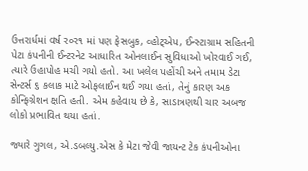ઉત્તરાર્ધમાં વર્ષ ર૦ર૧ માં પણ ફેસબુક, વ્હોટ્એપ, ઈન્સ્ટાગ્રામ સહિતની પેટા કંપનીની ઈન્ટરનેટ આધારિત ઓનલાઈન સુવિધાઓ ખોરવાઈ ગઈ, ત્યારે ઉહાપોહ મચી ગયો હતો. આ ખલેલ પહોંચી અને તમામ ડેટા સેન્ટર્સ ૬ કલાક માટે ઓફલાઈન થઈ ગયા હતાં, તેનું કારણ અક કોન્ફિગ્રેશન ક્ષતિ હતી. એમ કહેવાય છે કે, સાડાત્રણથી ચાર અબજ લોકો પ્રભાવિત થયા હતાં.

જ્યારે ગુગલ, એ.ડબલ્યુ.એસ કે મેટા જેવી જાયન્ટ ટેક કંપનીઓના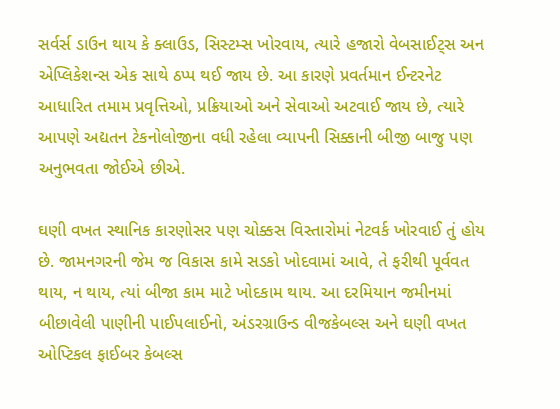સર્વર્સ ડાઉન થાય કે ક્લાઉડ, સિસ્ટમ્સ ખોરવાય, ત્યારે હજારો વેબસાઈટ્સ અન એપ્લિકેશન્સ એક સાથે ઠપ્પ થઈ જાય છે. આ કારણે પ્રવર્તમાન ઈન્ટરનેટ આધારિત તમામ પ્રવૃત્તિઓ, પ્રક્રિયાઓ અને સેવાઓ અટવાઈ જાય છે, ત્યારે આપણે અદ્યતન ટેકનોલોજીના વધી રહેલા વ્યાપની સિક્કાની બીજી બાજુ પણ અનુભવતા જોઈએ છીએ.

ઘણી વખત સ્થાનિક કારણોસર પણ ચોક્કસ વિસ્તારોમાં નેટવર્ક ખોરવાઈ તું હોય છે. જામનગરની જેમ જ વિકાસ કામે સડકો ખોદવામાં આવે, તે ફરીથી પૂર્વવત થાય, ન થાય, ત્યાં બીજા કામ માટે ખોદકામ થાય. આ દરમિયાન જમીનમાં બીછાવેલી પાણીની પાઈપલાઈનો, અંડરગ્રાઉન્ડ વીજકેબલ્સ અને ઘણી વખત ઓપ્ટિકલ ફાઈબર કેબલ્સ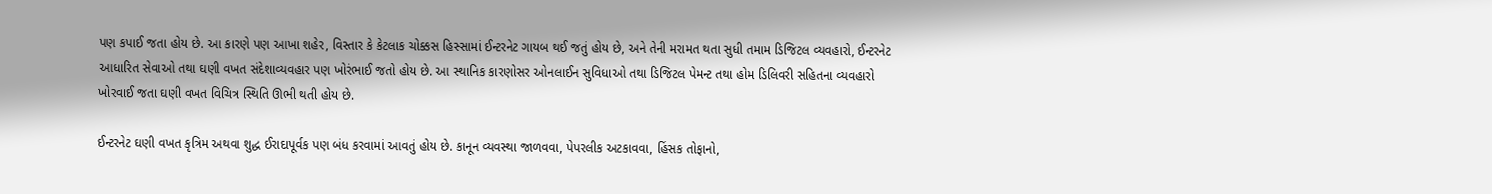પણ કપાઈ જતા હોય છે. આ કારણે પણ આખા શહેર, વિસ્તાર કે કેટલાક ચોક્કસ હિસ્સામાં ઈન્ટરનેટ ગાયબ થઈ જતું હોય છે, અને તેની મરામત થતા સુધી તમામ ડિજિટલ વ્યવહારો, ઈન્ટરનેટ આધારિત સેવાઓ તથા ઘણી વખત સંદેશાવ્યવહાર પણ ખોરંભાઈ જતો હોય છે. આ સ્થાનિક કારણોસર ઓનલાઈન સુવિધાઓ તથા ડિજિટલ પેમન્ટ તથા હોમ ડિલિવરી સહિતના વ્યવહારો ખોરવાઈ જતા ઘણી વખત વિચિત્ર સ્થિતિ ઊભી થતી હોય છે.

ઈન્ટરનેટ ઘણી વખત કૃત્રિમ અથવા શુદ્ધ ઈરાદાપૂર્વક પણ બંધ કરવામાં આવતું હોય છે. કાનૂન વ્યવસ્થા જાળવવા, પેપરલીક અટકાવવા, હિંસક તોફાનો,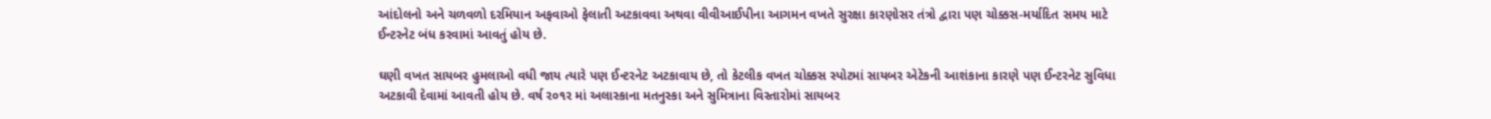આંદોલનો અને ચળવળો દરમિયાન અફવાઓ ફેલાતી અટકાવવા અથવા વીવીઆઈપીના આગમન વખતે સુરક્ષા કારણોસર તંત્રો દ્વારા પણ ચોક્કસ-મર્યાદિત સમય માટે ઈન્ટરનેટ બંધ કરવામાં આવતું હોય છે.

ઘણી વખત સાયબર હુમલાઓ વધી જાય ત્યારે પણ ઈન્ટરનેટ અટકાવાય છે, તો કેટલીક વખત ચોક્કસ સ્પોટમાં સાયબર એટેકની આશંકાના કારણે પણ ઈન્ટરનેટ સુવિધા અટકાવી દેવામાં આવતી હોય છે. વર્ષ ર૦૧ર માં અલાસ્કાના મતનુસ્કા અને સુમિત્રાના વિસ્તારોમાં સાયબર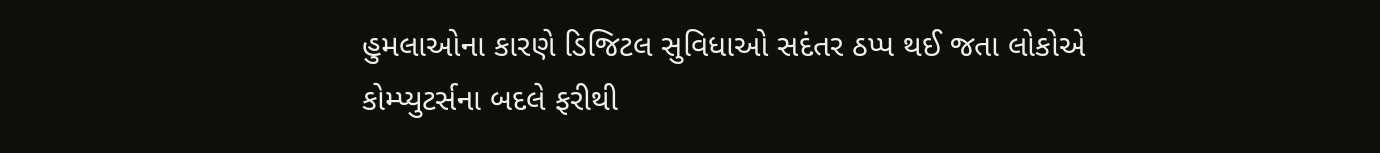હુમલાઓના કારણે ડિજિટલ સુવિધાઓ સદંતર ઠપ્પ થઈ જતા લોકોએ કોમ્પ્યુટર્સના બદલે ફરીથી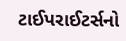ટાઈપરાઈટર્સનો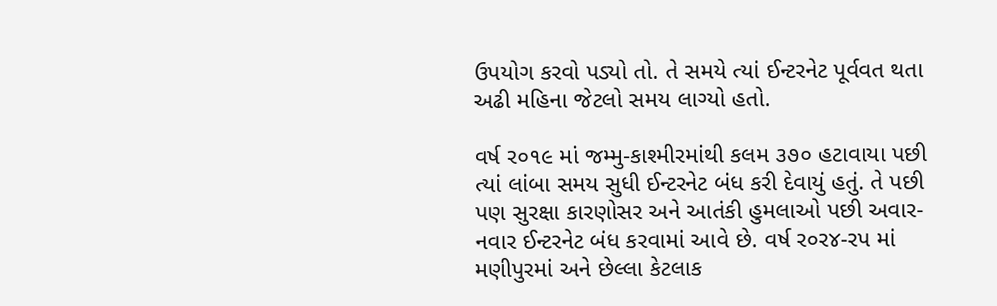ઉપયોગ કરવો પડ્યો તો. તે સમયે ત્યાં ઈન્ટરનેટ પૂર્વવત થતા અઢી મહિના જેટલો સમય લાગ્યો હતો.

વર્ષ ર૦૧૯ માં જમ્મુ-કાશ્મીરમાંથી કલમ ૩૭૦ હટાવાયા પછી ત્યાં લાંબા સમય સુધી ઈન્ટરનેટ બંધ કરી દેવાયું હતું. તે પછી પણ સુરક્ષા કારણોસર અને આતંકી હુમલાઓ પછી અવાર-નવાર ઈન્ટરનેટ બંધ કરવામાં આવે છે. વર્ષ ર૦ર૪-રપ માં મણીપુરમાં અને છેલ્લા કેટલાક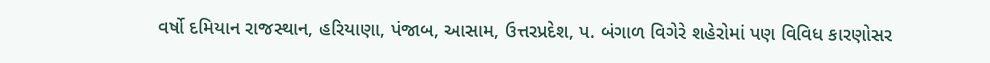વર્ષો દમિયાન રાજસ્થાન, હરિયાણા, પંજાબ, આસામ, ઉત્તરપ્રદેશ, પ. બંગાળ વિગેરે શહેરોમાં પણ વિવિધ કારણોસર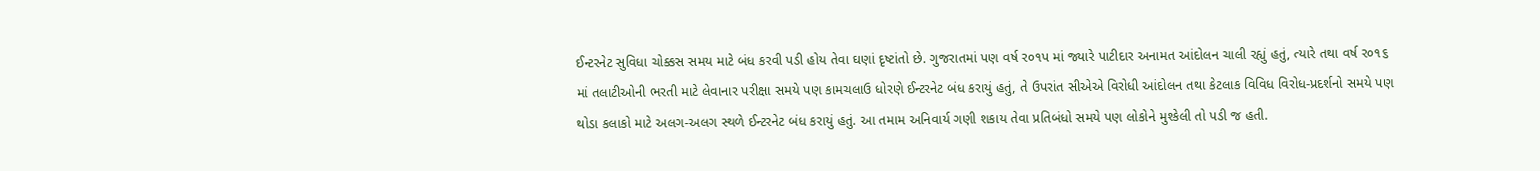ઈન્ટરનેટ સુવિધા ચોક્કસ સમય માટે બંધ કરવી પડી હોય તેવા ઘણાં દૃષ્ટાંતો છે. ગુજરાતમાં પણ વર્ષ ર૦૧પ માં જ્યારે પાટીદાર અનામત આંદોલન ચાલી રહ્યું હતું, ત્યારે તથા વર્ષ ર૦૧૬ માં તલાટીઓની ભરતી માટે લેવાનાર પરીક્ષા સમયે પણ કામચલાઉ ધોરણે ઈન્ટરનેટ બંધ કરાયું હતું, તે ઉપરાંત સીએએ વિરોધી આંદોલન તથા કેટલાક વિવિધ વિરોધ-પ્રદર્શનો સમયે પણ થોડા કલાકો માટે અલગ-અલગ સ્થળે ઈન્ટરનેટ બંધ કરાયું હતું. આ તમામ અનિવાર્ય ગણી શકાય તેવા પ્રતિબંધો સમયે પણ લોકોને મુશ્કેલી તો પડી જ હતી.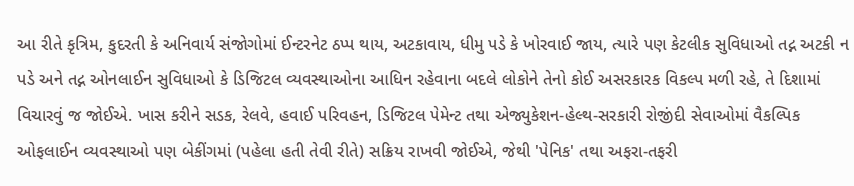આ રીતે કૃત્રિમ, કુદરતી કે અનિવાર્ય સંજોગોમાં ઈન્ટરનેટ ઠપ્પ થાય, અટકાવાય, ધીમુ પડે કે ખોરવાઈ જાય, ત્યારે પણ કેટલીક સુવિધાઓ તદ્ન અટકી ન પડે અને તદ્ન ઓનલાઈન સુવિધાઓ કે ડિજિટલ વ્યવસ્થાઓના આધિન રહેવાના બદલે લોકોને તેનો કોઈ અસરકારક વિકલ્પ મળી રહે, તે દિશામાં વિચારવું જ જોઈએ. ખાસ કરીને સડક, રેલવે, હવાઈ પરિવહન, ડિજિટલ પેમેન્ટ તથા એજ્યુકેશન-હેલ્થ-સરકારી રોજીંદી સેવાઓમાં વૈકલ્પિક ઓફલાઈન વ્યવસ્થાઓ પણ બેકીંગમાં (પહેલા હતી તેવી રીતે) સક્રિય રાખવી જોઈએ, જેથી 'પેનિક' તથા અફરા-તફરી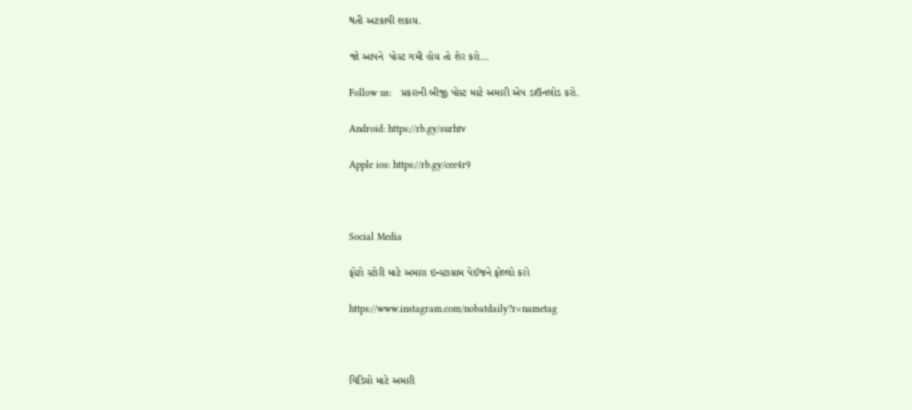થતી અટકાવી શકાય.

જો આપને  પોસ્ટ ગમી હોય તો શેર કરો...

Follow us:   પ્રકારની બીજી પોસ્ટ માટે અમારી એપ ડાઉનલોડ કરો.

Android: https://rb.gy/surhtv

Apple ios: https://rb.gy/cee4r9



Social Media

ફોટો સ્ટોરી માટે અમારા ઇન્સ્ટાગ્રામ પેઈજને ફોલ્લો કરો

https://www.instagram.com/nobatdaily?r=nametag



વિડિયો માટે અમારી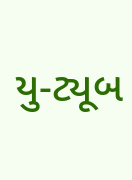યુ-ટ્યૂબ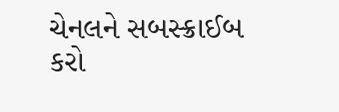ચેનલને સબસ્ક્રાઈબ કરો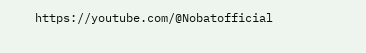https://youtube.com/@Nobatofficial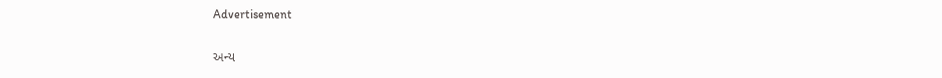Advertisement

અન્ય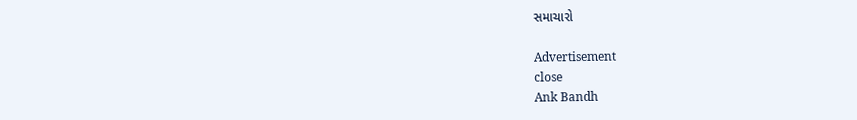સમાચારો

Advertisement
close
Ank Bandh